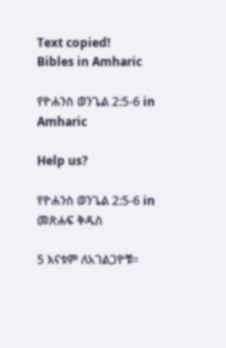Text copied!
Bibles in Amharic

የዮሐንስ ወንጌል 2:5-6 in Amharic

Help us?

የዮሐንስ ወንጌል 2:5-6 in መጽሐፍ ቅዱስ

5 እናቱም ለአገልጋዮቹ።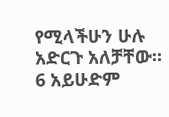የሚላችሁን ሁሉ አድርጉ አለቻቸው።
6 አይሁድም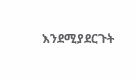እንደሚያደርጉት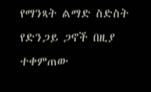የማንጻት ልማድ ስድስት የድንጋይ ጋኖች በዚያ ተቀምጠው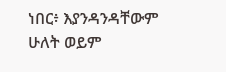ነበር፥ እያንዳንዳቸውም ሁለት ወይም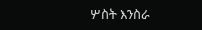ሦስት እንስራ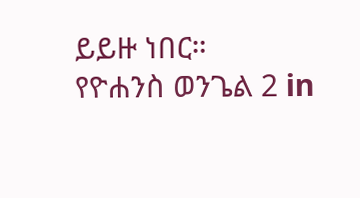ይይዙ ነበር።
የዮሐንስ ወንጌል 2 in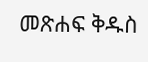መጽሐፍ ቅዱስ